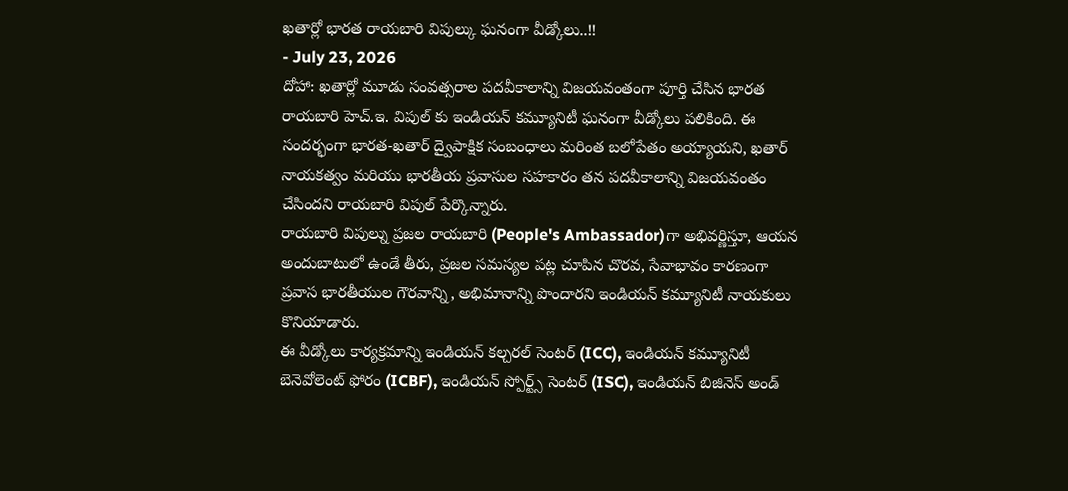ఖతార్లో భారత రాయబారి విపుల్కు ఘనంగా వీడ్కోలు..!!
- July 23, 2026
దోహా: ఖతార్లో మూడు సంవత్సరాల పదవీకాలాన్ని విజయవంతంగా పూర్తి చేసిన భారత రాయబారి హెచ్.ఇ. విపుల్ కు ఇండియన్ కమ్యూనిటీ ఘనంగా వీడ్కోలు పలికింది. ఈ సందర్భంగా భారత-ఖతార్ ద్వైపాక్షిక సంబంధాలు మరింత బలోపేతం అయ్యాయని, ఖతార్ నాయకత్వం మరియు భారతీయ ప్రవాసుల సహకారం తన పదవీకాలాన్ని విజయవంతం చేసిందని రాయబారి విపుల్ పేర్కొన్నారు.
రాయబారి విపుల్ను ప్రజల రాయబారి (People's Ambassador)గా అభివర్ణిస్తూ, ఆయన అందుబాటులో ఉండే తీరు, ప్రజల సమస్యల పట్ల చూపిన చొరవ, సేవాభావం కారణంగా ప్రవాస భారతీయుల గౌరవాన్ని, అభిమానాన్ని పొందారని ఇండియన్ కమ్యూనిటీ నాయకులు కొనియాడారు.
ఈ వీడ్కోలు కార్యక్రమాన్ని ఇండియన్ కల్చరల్ సెంటర్ (ICC), ఇండియన్ కమ్యూనిటీ బెనెవోలెంట్ ఫోరం (ICBF), ఇండియన్ స్పోర్ట్స్ సెంటర్ (ISC), ఇండియన్ బిజినెస్ అండ్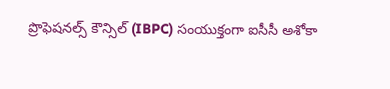ప్రొఫెషనల్స్ కౌన్సిల్ (IBPC) సంయుక్తంగా ఐసీసీ అశోకా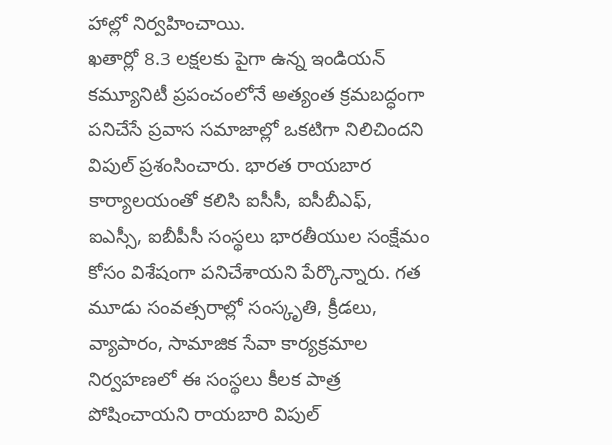హాల్లో నిర్వహించాయి.
ఖతార్లో 8.3 లక్షలకు పైగా ఉన్న ఇండియన్ కమ్యూనిటీ ప్రపంచంలోనే అత్యంత క్రమబద్ధంగా పనిచేసే ప్రవాస సమాజాల్లో ఒకటిగా నిలిచిందని విపుల్ ప్రశంసించారు. భారత రాయబార కార్యాలయంతో కలిసి ఐసీసీ, ఐసీబీఎఫ్, ఐఎస్సీ, ఐబీపీసీ సంస్థలు భారతీయుల సంక్షేమం కోసం విశేషంగా పనిచేశాయని పేర్కొన్నారు. గత మూడు సంవత్సరాల్లో సంస్కృతి, క్రీడలు, వ్యాపారం, సామాజిక సేవా కార్యక్రమాల నిర్వహణలో ఈ సంస్థలు కీలక పాత్ర పోషించాయని రాయబారి విపుల్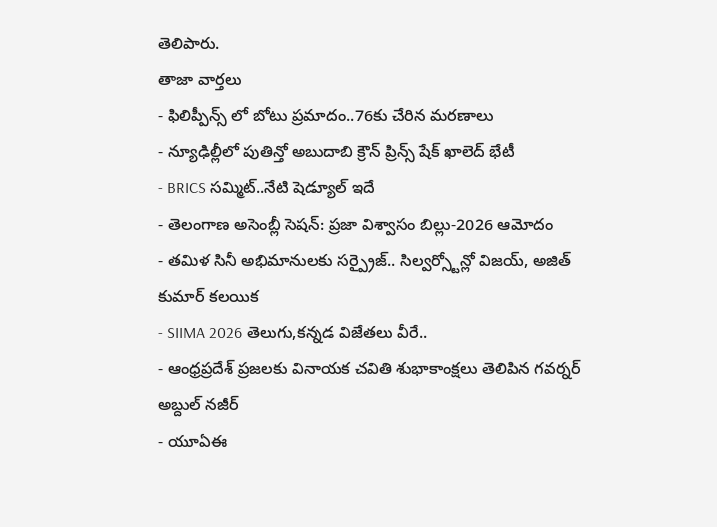తెలిపారు.
తాజా వార్తలు
- ఫిలిప్పీన్స్ లో బోటు ప్రమాదం..76కు చేరిన మరణాలు
- న్యూఢిల్లీలో పుతిన్తో అబుదాబి క్రౌన్ ప్రిన్స్ షేక్ ఖాలెద్ భేటీ
- BRICS సమ్మిట్..నేటి షెడ్యూల్ ఇదే
- తెలంగాణ అసెంబ్లీ సెషన్: ప్రజా విశ్వాసం బిల్లు-2026 ఆమోదం
- తమిళ సినీ అభిమానులకు సర్ప్రైజ్.. సిల్వర్స్టోన్లో విజయ్, అజిత్ కుమార్ కలయిక
- SIIMA 2026 తెలుగు,కన్నడ విజేతలు వీరే..
- ఆంధ్రప్రదేశ్ ప్రజలకు వినాయక చవితి శుభాకాంక్షలు తెలిపిన గవర్నర్ అబ్దుల్ నజీర్
- యూఏఈ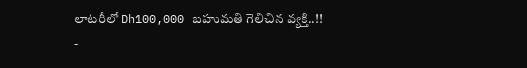లాటరీలో Dh100,000 బహుమతి గెలిచిన వ్యక్తి..!!
-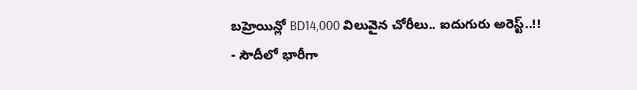బహ్రెయిన్లో BD14,000 విలువైన చోరీలు.. ఐదుగురు అరెస్ట్..!!
- సౌదీలో భారీగా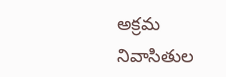అక్రమ నివాసితుల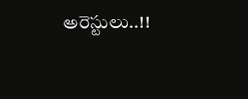అరెస్టులు..!!